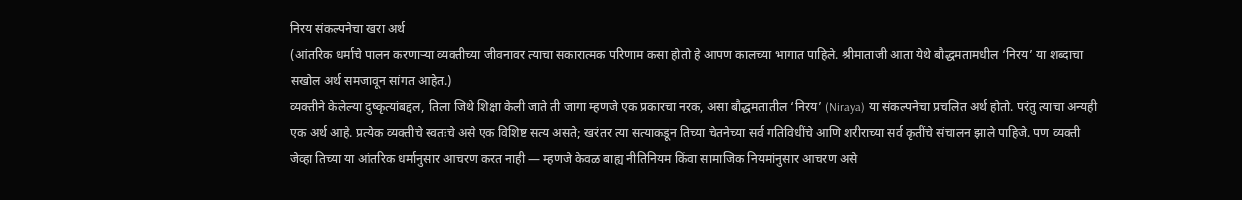निरय संकल्पनेचा खरा अर्थ
(आंतरिक धर्माचे पालन करणाऱ्या व्यक्तीच्या जीवनावर त्याचा सकारात्मक परिणाम कसा होतो हे आपण कालच्या भागात पाहिले. श्रीमाताजी आता येथे बौद्धमतामधील ‘निरय’ या शब्दाचा सखोल अर्थ समजावून सांगत आहेत.)
व्यक्तीने केलेल्या दुष्कृत्यांबद्दल, तिला जिथे शिक्षा केली जाते ती जागा म्हणजे एक प्रकारचा नरक, असा बौद्धमतातील ‘निरय’ (Niraya) या संकल्पनेचा प्रचलित अर्थ होतो. परंतु त्याचा अन्यही एक अर्थ आहे. प्रत्येक व्यक्तीचे स्वतःचे असे एक विशिष्ट सत्य असते; खरंतर त्या सत्याकडून तिच्या चेतनेच्या सर्व गतिविधींचे आणि शरीराच्या सर्व कृतींचे संचालन झाले पाहिजे. पण व्यक्ती जेव्हा तिच्या या आंतरिक धर्मानुसार आचरण करत नाही — म्हणजे केवळ बाह्य नीतिनियम किंवा सामाजिक नियमांनुसार आचरण असे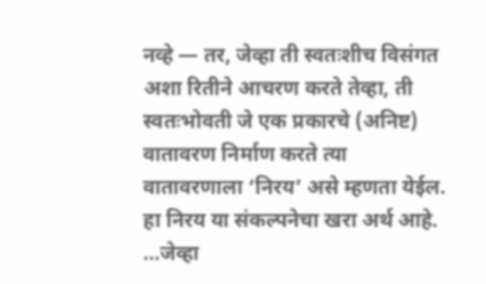नव्हे — तर, जेव्हा ती स्वतःशीच विसंगत अशा रितीने आचरण करते तेव्हा, ती स्वतःभोवती जे एक प्रकारचे (अनिष्ट) वातावरण निर्माण करते त्या वातावरणाला ‘निरय’ असे म्हणता येईल. हा निरय या संकल्पनेचा खरा अर्थ आहे.
…जेव्हा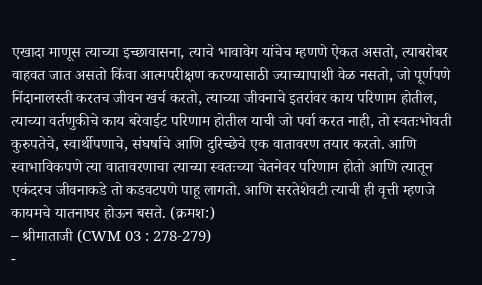एखादा माणूस त्याच्या इच्छावासना, त्याचे भावावेग यांचेच म्हणणे ऐकत असतो, त्याबरोबर वाहवत जात असतो किंवा आत्मपरीक्षण करण्यासाठी ज्याच्यापाशी वेळ नसतो, जो पूर्णपणे निंदानालस्ती करतच जीवन खर्च करतो, त्याच्या जीवनाचे इतरांवर काय परिणाम होतील, त्याच्या वर्तणुकीचे काय बरेवाईट परिणाम होतील याची जो पर्वा करत नाही, तो स्वतःभोवती कुरुपतेचे, स्वार्थीपणाचे, संघर्षाचे आणि दुरिच्छेचे एक वातावरण तयार करतो. आणि स्वाभाविकपणे त्या वातावरणाचा त्याच्या स्वतःच्या चेतनेवर परिणाम होतो आणि त्यातून एकंदरच जीवनाकडे तो कडवटपणे पाहू लागतो. आणि सरतेशेवटी त्याची ही वृत्ती म्हणजे कायमचे यातनाघर होऊन बसते. (क्रमश:)
– श्रीमाताजी (CWM 03 : 278-279)
-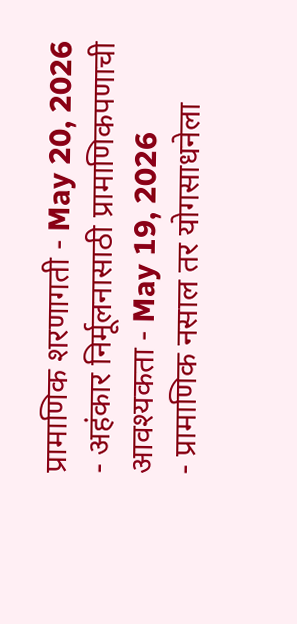प्रामाणिक शरणागती - May 20, 2026
- अहंकार निर्मूलनासाठी प्रामाणिकपणाची आवश्यकता - May 19, 2026
- प्रामाणिक नसाल तर योगसाधनेला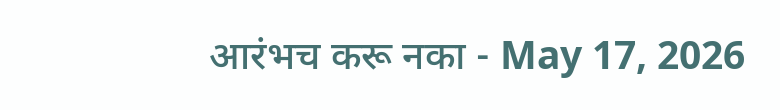आरंभच करू नका - May 17, 2026